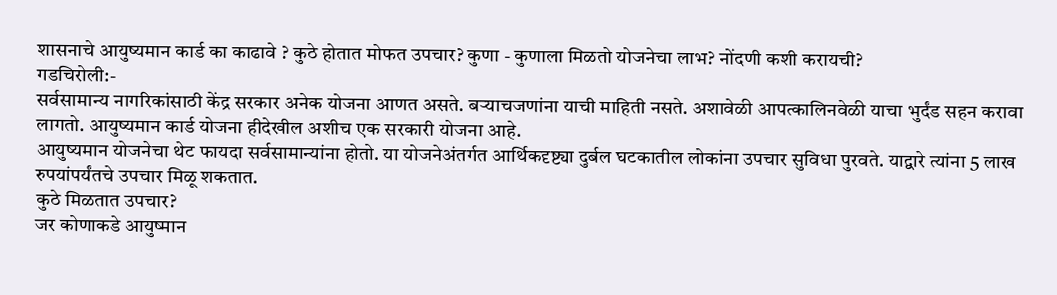शासनाचे आयुष्यमान कार्ड का काढावे ? कुठे होतात मोफत उपचार? कुणा - कुणाला मिळतो योजनेचा लाभ? नोंदणी कशी करायची?
गडचिरोली:-
सर्वसामान्य नागरिकांसाठी केंद्र सरकार अनेक योजना आणत असते. बऱ्याचजणांना याची माहिती नसते. अशावेळी आपत्कालिनवेळी याचा भुर्दंड सहन करावा लागतो. आयुष्यमान कार्ड योजना हीदेखील अशीच एक सरकारी योजना आहे.
आयुष्यमान योजनेचा थेट फायदा सर्वसामान्यांना होतो. या योजनेअंतर्गत आर्थिकदृष्ट्या दुर्बल घटकातील लोकांना उपचार सुविधा पुरवते. याद्वारे त्यांना 5 लाख रुपयांपर्यंतचे उपचार मिळू शकतात.
कुठे मिळतात उपचार?
जर कोणाकडे आयुष्मान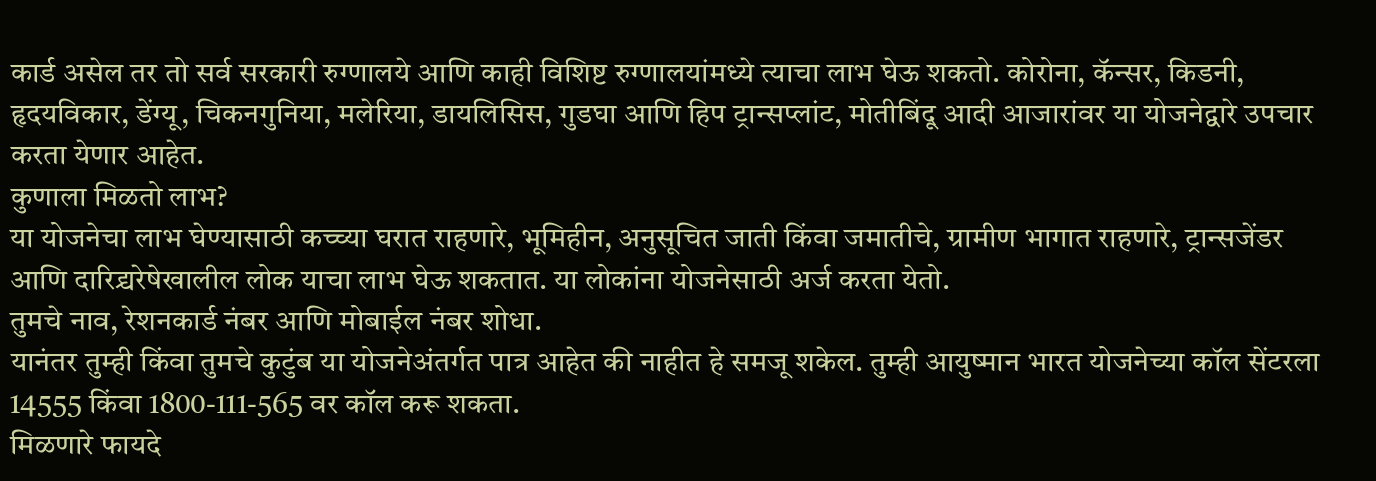कार्ड असेल तर तो सर्व सरकारी रुग्णालये आणि काही विशिष्ट रुग्णालयांमध्ये त्याचा लाभ घेऊ शकतो. कोरोना, कॅन्सर, किडनी, हृदयविकार, डेंग्यू, चिकनगुनिया, मलेरिया, डायलिसिस, गुडघा आणि हिप ट्रान्सप्लांट, मोतीबिंदू आदी आजारांवर या योजनेद्वारे उपचार करता येणार आहेत.
कुणाला मिळतो लाभ?
या योजनेचा लाभ घेण्यासाठी कच्च्या घरात राहणारे, भूमिहीन, अनुसूचित जाती किंवा जमातीचे, ग्रामीण भागात राहणारे, ट्रान्सजेंडर आणि दारिद्र्यरेषेखालील लोक याचा लाभ घेऊ शकतात. या लोकांना योजनेसाठी अर्ज करता येतो.
तुमचे नाव, रेशनकार्ड नंबर आणि मोबाईल नंबर शोधा.
यानंतर तुम्ही किंवा तुमचे कुटुंब या योजनेअंतर्गत पात्र आहेत की नाहीत हे समजू शकेल. तुम्ही आयुष्मान भारत योजनेच्या कॉल सेंटरला 14555 किंवा 1800-111-565 वर कॉल करू शकता.
मिळणारे फायदे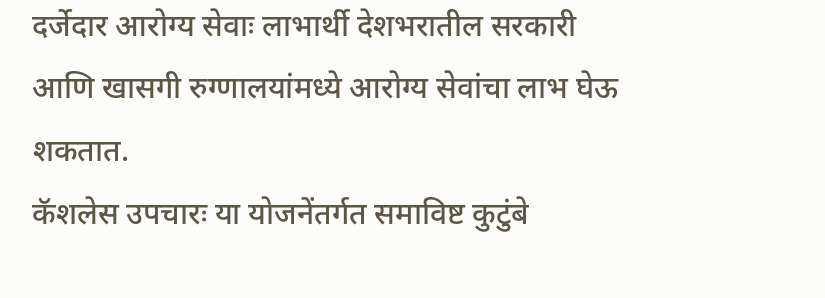दर्जेदार आरोग्य सेवाः लाभार्थी देशभरातील सरकारी आणि खासगी रुग्णालयांमध्ये आरोग्य सेवांचा लाभ घेऊ शकतात.
कॅशलेस उपचारः या योजनेंतर्गत समाविष्ट कुटुंबे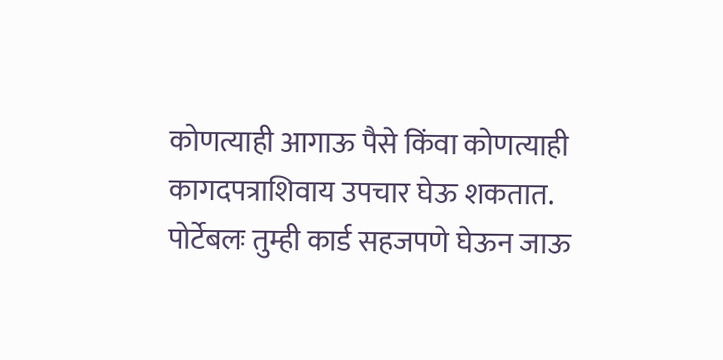कोणत्याही आगाऊ पैसे किंवा कोणत्याही कागदपत्राशिवाय उपचार घेऊ शकतात.
पोर्टेबलः तुम्ही कार्ड सहजपणे घेऊन जाऊ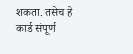शकता. तसेच हे कार्ड संपूर्ण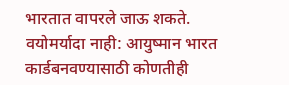भारतात वापरले जाऊ शकते.
वयोमर्यादा नाही: आयुष्मान भारत कार्डबनवण्यासाठी कोणतीही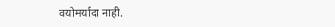वयोमर्यादा नाही.